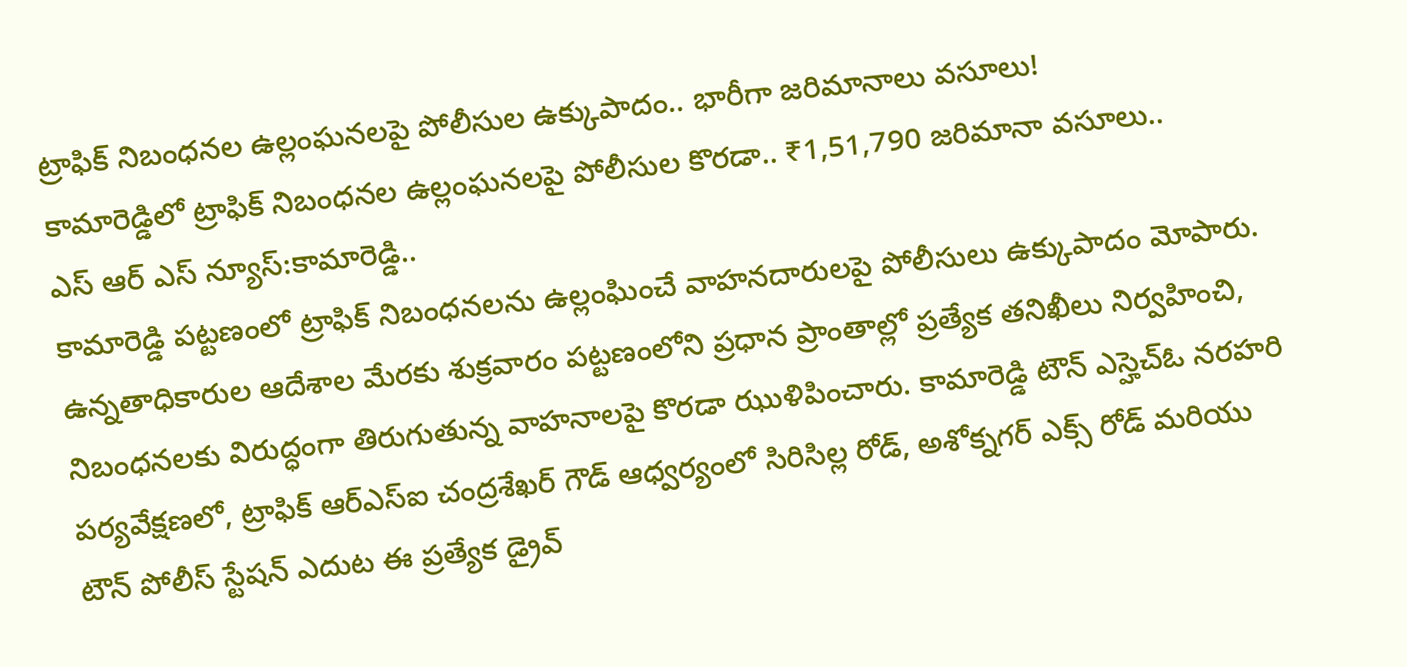ట్రాఫిక్ నిబంధనల ఉల్లంఘనలపై పోలీసుల ఉక్కుపాదం.. భారీగా జరిమానాలు వసూలు!
కామారెడ్డిలో ట్రాఫిక్ నిబంధనల ఉల్లంఘనలపై పోలీసుల కొరడా.. ₹1,51,790 జరిమానా వసూలు..
ఎస్ ఆర్ ఎస్ న్యూస్:కామారెడ్డి..
కామారెడ్డి పట్టణంలో ట్రాఫిక్ నిబంధనలను ఉల్లంఘించే వాహనదారులపై పోలీసులు ఉక్కుపాదం మోపారు. ఉన్నతాధికారుల ఆదేశాల మేరకు శుక్రవారం పట్టణంలోని ప్రధాన ప్రాంతాల్లో ప్రత్యేక తనిఖీలు నిర్వహించి, నిబంధనలకు విరుద్ధంగా తిరుగుతున్న వాహనాలపై కొరడా ఝుళిపించారు. కామారెడ్డి టౌన్ ఎస్హెచ్ఓ నరహరి పర్యవేక్షణలో, ట్రాఫిక్ ఆర్ఎస్ఐ చంద్రశేఖర్ గౌడ్ ఆధ్వర్యంలో సిరిసిల్ల రోడ్, అశోక్నగర్ ఎక్స్ రోడ్ మరియు టౌన్ పోలీస్ స్టేషన్ ఎదుట ఈ ప్రత్యేక డ్రైవ్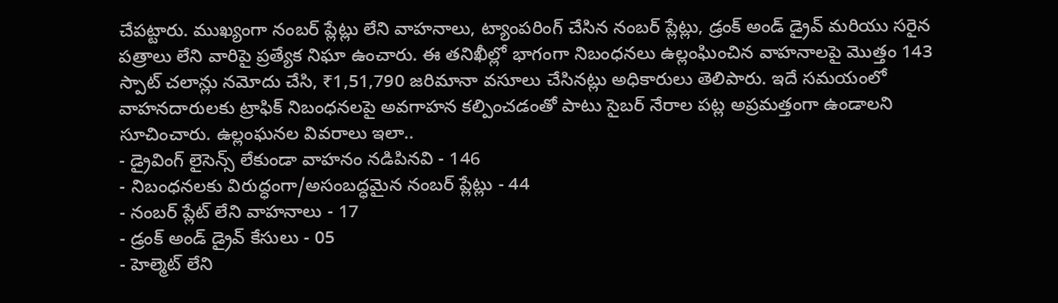చేపట్టారు. ముఖ్యంగా నంబర్ ప్లేట్లు లేని వాహనాలు, ట్యాంపరింగ్ చేసిన నంబర్ ప్లేట్లు, డ్రంక్ అండ్ డ్రైవ్ మరియు సరైన పత్రాలు లేని వారిపై ప్రత్యేక నిఘా ఉంచారు. ఈ తనిఖీల్లో భాగంగా నిబంధనలు ఉల్లంఘించిన వాహనాలపై మొత్తం 143 స్పాట్ చలాన్లు నమోదు చేసి, ₹1,51,790 జరిమానా వసూలు చేసినట్లు అధికారులు తెలిపారు. ఇదే సమయంలో వాహనదారులకు ట్రాఫిక్ నిబంధనలపై అవగాహన కల్పించడంతో పాటు సైబర్ నేరాల పట్ల అప్రమత్తంగా ఉండాలని సూచించారు. ఉల్లంఘనల వివరాలు ఇలా..
- డ్రైవింగ్ లైసెన్స్ లేకుండా వాహనం నడిపినవి - 146
- నిబంధనలకు విరుద్ధంగా/అసంబద్ధమైన నంబర్ ప్లేట్లు - 44
- నంబర్ ప్లేట్ లేని వాహనాలు - 17
- డ్రంక్ అండ్ డ్రైవ్ కేసులు - 05
- హెల్మెట్ లేని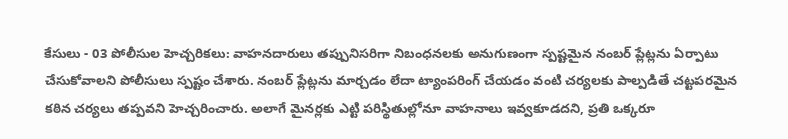కేసులు - 03 పోలీసుల హెచ్చరికలు: వాహనదారులు తప్పునిసరిగా నిబంధనలకు అనుగుణంగా స్పష్టమైన నంబర్ ప్లేట్లను ఏర్పాటు చేసుకోవాలని పోలీసులు స్పష్టం చేశారు. నంబర్ ప్లేట్లను మార్చడం లేదా ట్యాంపరింగ్ చేయడం వంటి చర్యలకు పాల్పడితే చట్టపరమైన కఠిన చర్యలు తప్పవని హెచ్చరించారు. అలాగే మైనర్లకు ఎట్టి పరిస్థితుల్లోనూ వాహనాలు ఇవ్వకూడదని, ప్రతి ఒక్కరూ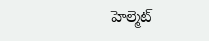హెల్మెట్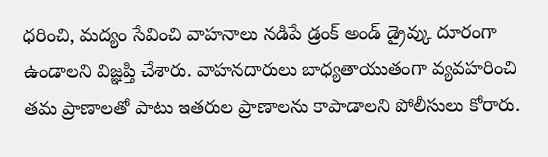ధరించి, మద్యం సేవించి వాహనాలు నడిపే డ్రంక్ అండ్ డ్రైవ్కు దూరంగా ఉండాలని విజ్ఞప్తి చేశారు. వాహనదారులు బాధ్యతాయుతంగా వ్యవహరించి తమ ప్రాణాలతో పాటు ఇతరుల ప్రాణాలను కాపాడాలని పోలీసులు కోరారు.